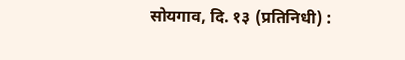सोयगाव, दि. १३ (प्रतिनिधी) :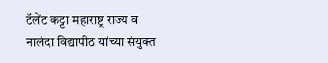टॅलेंट कट्टा महाराष्ट्र राज्य व नालंदा विद्यापीठ यांच्या संयुक्त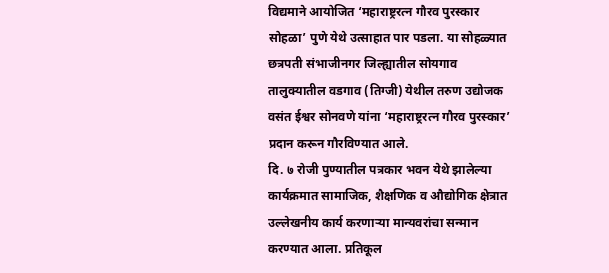विद्यमाने आयोजित ‘महाराष्ट्ररत्न गौरव पुरस्कार सोहळा’ पुणे येथे उत्साहात पार पडला. या सोहळ्यात छत्रपती संभाजीनगर जिल्ह्यातील सोयगाव तालुक्यातील वडगाव (तिग्जी) येथील तरुण उद्योजक वसंत ईश्वर सोनवणे यांना ‘महाराष्ट्ररत्न गौरव पुरस्कार’ प्रदान करून गौरविण्यात आले.
दि. ७ रोजी पुण्यातील पत्रकार भवन येथे झालेल्या कार्यक्रमात सामाजिक, शैक्षणिक व औद्योगिक क्षेत्रात उल्लेखनीय कार्य करणाऱ्या मान्यवरांचा सन्मान करण्यात आला. प्रतिकूल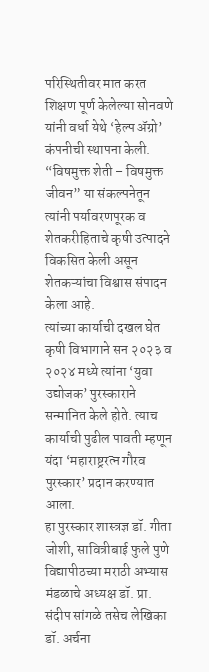परिस्थितीवर मात करत शिक्षण पूर्ण केलेल्या सोनवणे यांनी वर्धा येथे ‘हेल्प ॲग्रो’ कंपनीची स्थापना केली. “विषमुक्त शेती – विषमुक्त जीवन” या संकल्पनेतून त्यांनी पर्यावरणपूरक व शेतकरीहिताचे कृषी उत्पादने विकसित केली असून शेतकऱ्यांचा विश्वास संपादन केला आहे.
त्यांच्या कार्याची दखल घेत कृषी विभागाने सन २०२३ व २०२४ मध्ये त्यांना ‘युवा उद्योजक’ पुरस्काराने सन्मानित केले होते. त्याच कार्याची पुढील पावती म्हणून यंदा ‘महाराष्ट्ररत्न गौरव पुरस्कार’ प्रदान करण्यात आला.
हा पुरस्कार शास्त्रज्ञ डॉ. गीता जोशी, सावित्रीबाई फुले पुणे विद्यापीठच्या मराठी अभ्यास मंडळाचे अध्यक्ष डॉ. प्रा. संदीप सांगळे तसेच लेखिका डॉ. अर्चना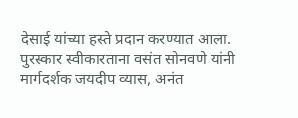देसाई यांच्या हस्ते प्रदान करण्यात आला.
पुरस्कार स्वीकारताना वसंत सोनवणे यांनी मार्गदर्शक जयदीप व्यास, अनंत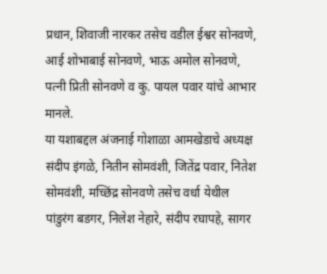प्रधान, शिवाजी नारकर तसेच वडील ईश्वर सोनवणे, आई शोभाबाई सोनवणे, भाऊ अमोल सोनवणे, पत्नी प्रिती सोनवणे व कु. पायल पवार यांचे आभार मानले.
या यशाबद्दल अंजनाई गोशाळा आमखेडाचे अध्यक्ष संदीप इंगळे, नितीन सोमवंशी, जितेंद्र पवार, नितेश सोमवंशी, मच्छिंद्र सोनवणे तसेच वर्धा येथील पांडुरंग बडगर, निलेश नेहारे, संदीप रघापहे, सागर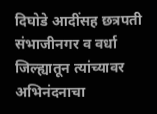दिघोडे आदींसह छत्रपती संभाजीनगर व वर्धा जिल्ह्यातून त्यांच्यावर अभिनंदनाचा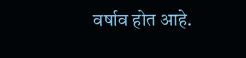वर्षाव होत आहे.